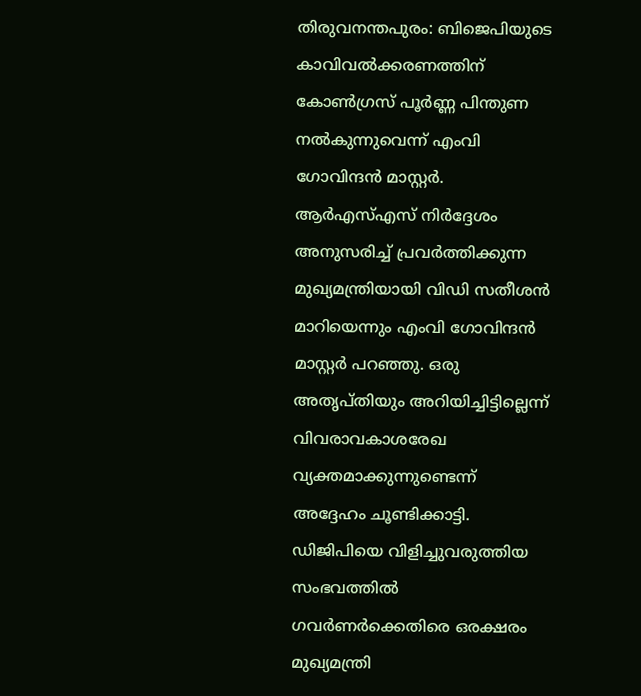തിരുവനന്തപുരം: ബിജെപിയുടെ കാവിവൽക്കരണത്തിന് കോൺഗ്രസ് പൂർണ്ണ പിന്തുണ നൽകുന്നുവെന്ന് എംവി ഗോവിന്ദൻ മാസ്റ്റർ. ആർഎസ്എസ് നിർദ്ദേശം അനുസരിച്ച് പ്രവർത്തിക്കുന്ന മുഖ്യമന്ത്രിയായി വിഡി സതീശൻ മാറിയെന്നും എംവി ഗോവിന്ദൻ മാസ്റ്റർ പറഞ്ഞു. ഒരു അതൃപ്തിയും അറിയിച്ചിട്ടില്ലെന്ന് വിവരാവകാശരേഖ വ്യക്തമാക്കുന്നുണ്ടെന്ന് അദ്ദേഹം ചൂണ്ടിക്കാട്ടി. ഡിജിപിയെ വിളിച്ചുവരുത്തിയ സംഭവത്തിൽ ഗവർണർക്കെതിരെ ഒരക്ഷരം മുഖ്യമന്ത്രി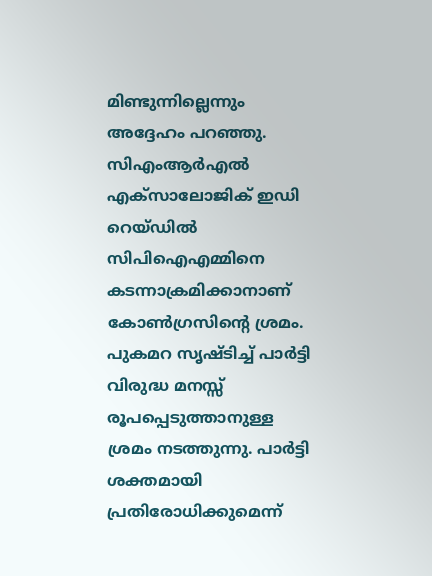മിണ്ടുന്നില്ലെന്നും അദ്ദേഹം പറഞ്ഞു. സിഎംആർഎൽ എക്സാലോജിക് ഇഡി റെയ്ഡിൽ സിപിഐഎമ്മിനെ കടന്നാക്രമിക്കാനാണ് കോൺഗ്രസിന്റെ ശ്രമം. പുകമറ സൃഷ്ടിച്ച് പാർട്ടി വിരുദ്ധ മനസ്സ് രൂപപ്പെടുത്താനുള്ള ശ്രമം നടത്തുന്നു. പാർട്ടി ശക്തമായി പ്രതിരോധിക്കുമെന്ന്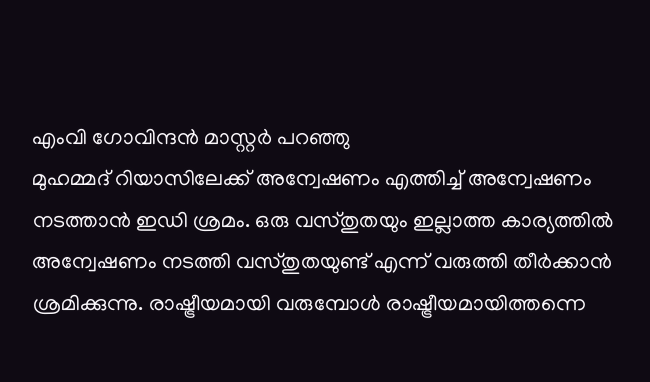എംവി ഗോവിന്ദൻ മാസ്റ്റർ പറഞ്ഞു
മുഹമ്മദ് റിയാസിലേക്ക് അന്വേഷണം എത്തിച്ച് അന്വേഷണം നടത്താൻ ഇഡി ശ്രമം. ഒരു വസ്തുതയും ഇല്ലാത്ത കാര്യത്തിൽ അന്വേഷണം നടത്തി വസ്തുതയുണ്ട് എന്ന് വരുത്തി തീർക്കാൻ ശ്രമിക്കുന്നു. രാഷ്ട്രീയമായി വരുമ്പോൾ രാഷ്ട്രീയമായിത്തന്നെ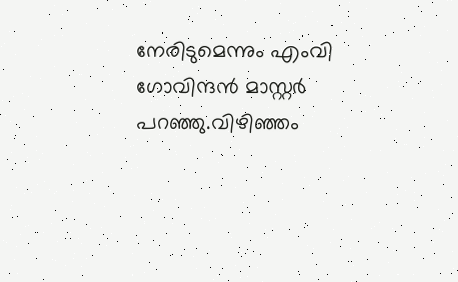നേരിടുമെന്നും എംവി ഗോവിന്ദൻ മാസ്റ്റർ പറഞ്ഞു.വിഴിഞ്ഞം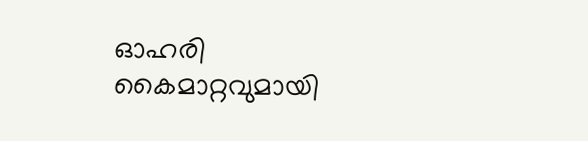ഓഹരി കൈമാറ്റവുമായി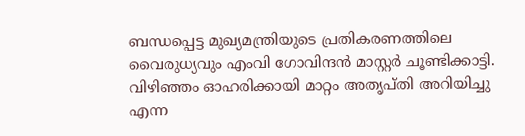ബന്ധപ്പെട്ട മുഖ്യമന്ത്രിയുടെ പ്രതികരണത്തിലെ വൈരുധ്യവും എംവി ഗോവിന്ദൻ മാസ്റ്റർ ചൂണ്ടിക്കാട്ടി. വിഴിഞ്ഞം ഓഹരിക്കായി മാറ്റം അതൃപ്തി അറിയിച്ചു എന്ന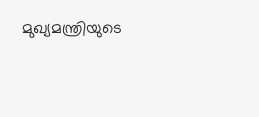മുഖ്യമന്ത്രിയുടെ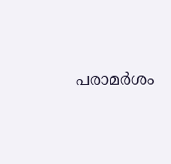പരാമർശം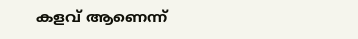കളവ് ആണെന്ന്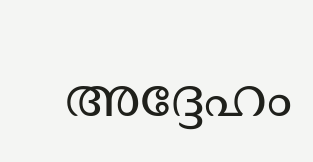അദ്ദേഹം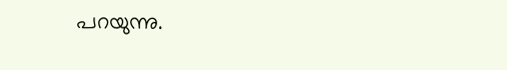പറയുന്നു.